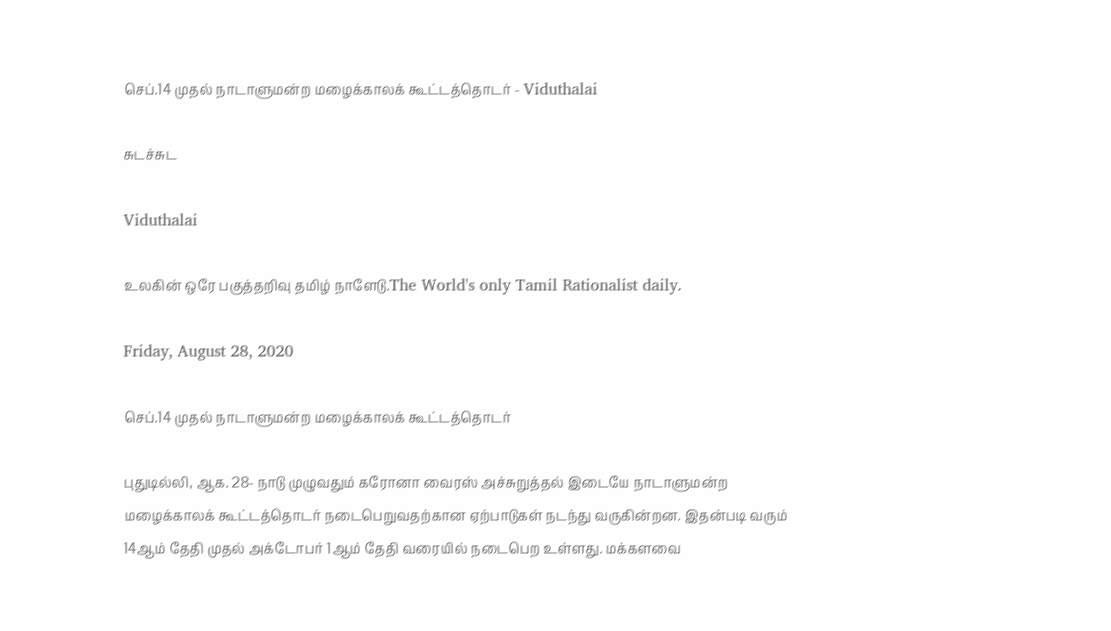செப்.14 முதல் நாடாளுமன்ற மழைக்காலக் கூட்டத்தொடர் - Viduthalai

சுடச்சுட

Viduthalai

உலகின் ஒரே பகுத்தறிவு தமிழ் நாளேடு.The World's only Tamil Rationalist daily.

Friday, August 28, 2020

செப்.14 முதல் நாடாளுமன்ற மழைக்காலக் கூட்டத்தொடர்

புதுடில்லி, ஆக. 28- நாடு முழுவதும் கரோனா வைரஸ் அச்சுறுத்தல் இடையே நாடாளுமன்ற மழைக்காலக் கூட்டத்தொடர் நடைபெறுவதற்கான ஏற்பாடுகள் நடந்து வருகின்றன. இதன்படி வரும் 14ஆம் தேதி முதல் அக்டோபர் 1ஆம் தேதி வரையில் நடைபெற உள்ளது. மக்களவை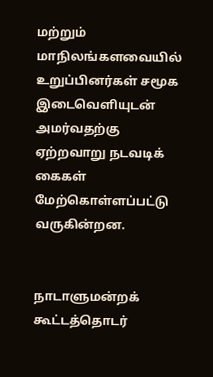மற்றும் மாநிலங்களவையில் உறுப்பினர்கள் சமூக இடைவெளியுடன் அமர்வதற்கு ஏற்றவாறு நடவடிக் கைகள் மேற்கொள்ளப்பட்டு வருகின்றன.


நாடாளுமன்றக் கூட்டத்தொடர்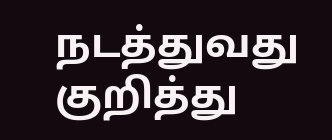நடத்துவது குறித்து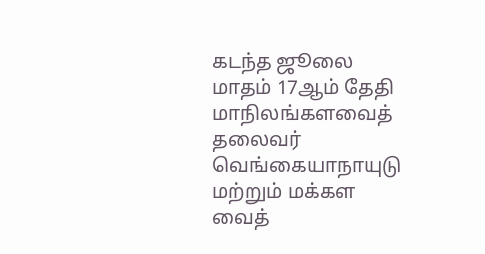கடந்த ஜூலை மாதம் 17ஆம் தேதி மாநிலங்களவைத் தலைவர் வெங்கையாநாயுடு மற்றும் மக்கள வைத்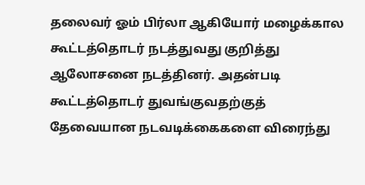தலைவர் ஓம் பிர்லா ஆகியோர் மழைக்கால கூட்டத்தொடர் நடத்துவது குறித்து ஆலோசனை நடத்தினர். அதன்படி கூட்டத்தொடர் துவங்குவதற்குத் தேவையான நடவடிக்கைகளை விரைந்து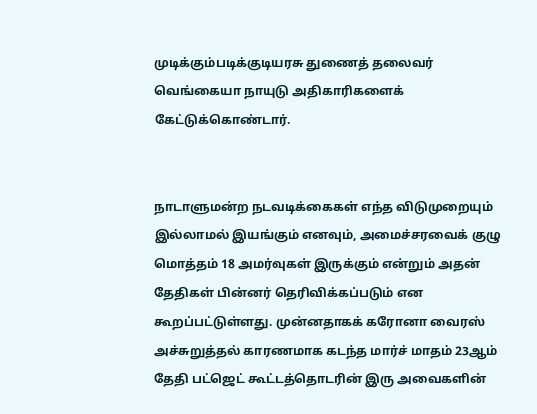முடிக்கும்படிக்குடியரசு துணைத் தலைவர் வெங்கையா நாயுடு அதிகாரிகளைக் கேட்டுக்கொண்டார்.


நாடாளுமன்ற நடவடிக்கைகள் எந்த விடுமுறையும் இல்லாமல் இயங்கும் எனவும், அமைச்சரவைக் குழு மொத்தம் 18 அமர்வுகள் இருக்கும் என்றும் அதன் தேதிகள் பின்னர் தெரிவிக்கப்படும் என கூறப்பட்டுள்ளது. முன்னதாகக் கரோனா வைரஸ் அச்சுறுத்தல் காரணமாக கடந்த மார்ச் மாதம் 23ஆம் தேதி பட்ஜெட் கூட்டத்தொடரின் இரு அவைகளின்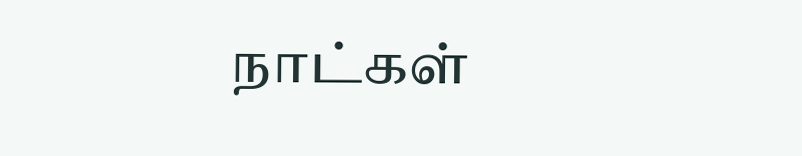நாட்கள்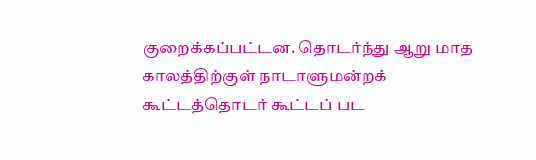குறைக்கப்பட்டன. தொடர்ந்து ஆறு மாத காலத்திற்குள் நாடாளுமன்றக் கூட்டத்தொடர் கூட்டப் பட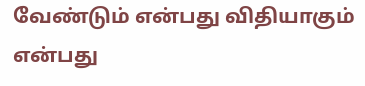வேண்டும் என்பது விதியாகும் என்பது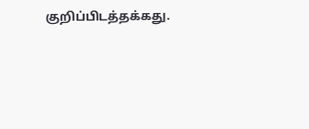குறிப்பிடத்தக்கது.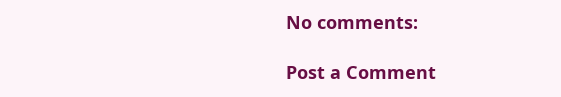No comments:

Post a Comment